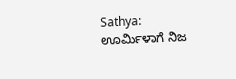Sathya: ಊರ್ಮಿಳಾಗೆ ನಿಜ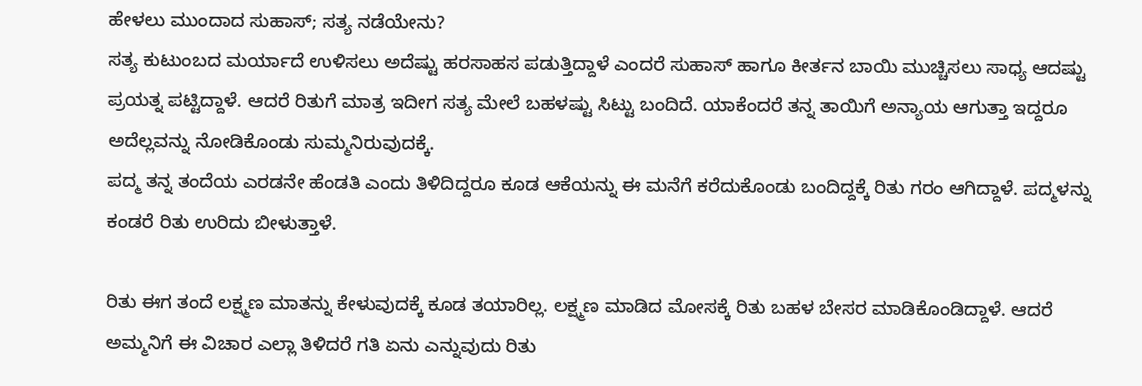ಹೇಳಲು ಮುಂದಾದ ಸುಹಾಸ್; ಸತ್ಯ ನಡೆಯೇನು?
ಸತ್ಯ ಕುಟುಂಬದ ಮರ್ಯಾದೆ ಉಳಿಸಲು ಅದೆಷ್ಟು ಹರಸಾಹಸ ಪಡುತ್ತಿದ್ದಾಳೆ ಎಂದರೆ ಸುಹಾಸ್ ಹಾಗೂ ಕೀರ್ತನ ಬಾಯಿ ಮುಚ್ಚಿಸಲು ಸಾಧ್ಯ ಆದಷ್ಟು ಪ್ರಯತ್ನ ಪಟ್ಟಿದ್ದಾಳೆ. ಆದರೆ ರಿತುಗೆ ಮಾತ್ರ ಇದೀಗ ಸತ್ಯ ಮೇಲೆ ಬಹಳಷ್ಟು ಸಿಟ್ಟು ಬಂದಿದೆ. ಯಾಕೆಂದರೆ ತನ್ನ ತಾಯಿಗೆ ಅನ್ಯಾಯ ಆಗುತ್ತಾ ಇದ್ದರೂ ಅದೆಲ್ಲವನ್ನು ನೋಡಿಕೊಂಡು ಸುಮ್ಮನಿರುವುದಕ್ಕೆ.
ಪದ್ಮ ತನ್ನ ತಂದೆಯ ಎರಡನೇ ಹೆಂಡತಿ ಎಂದು ತಿಳಿದಿದ್ದರೂ ಕೂಡ ಆಕೆಯನ್ನು ಈ ಮನೆಗೆ ಕರೆದುಕೊಂಡು ಬಂದಿದ್ದಕ್ಕೆ ರಿತು ಗರಂ ಆಗಿದ್ದಾಳೆ. ಪದ್ಮಳನ್ನು ಕಂಡರೆ ರಿತು ಉರಿದು ಬೀಳುತ್ತಾಳೆ.

ರಿತು ಈಗ ತಂದೆ ಲಕ್ಷ್ಮಣ ಮಾತನ್ನು ಕೇಳುವುದಕ್ಕೆ ಕೂಡ ತಯಾರಿಲ್ಲ. ಲಕ್ಷ್ಮಣ ಮಾಡಿದ ಮೋಸಕ್ಕೆ ರಿತು ಬಹಳ ಬೇಸರ ಮಾಡಿಕೊಂಡಿದ್ದಾಳೆ. ಆದರೆ ಅಮ್ಮನಿಗೆ ಈ ವಿಚಾರ ಎಲ್ಲಾ ತಿಳಿದರೆ ಗತಿ ಏನು ಎನ್ನುವುದು ರಿತು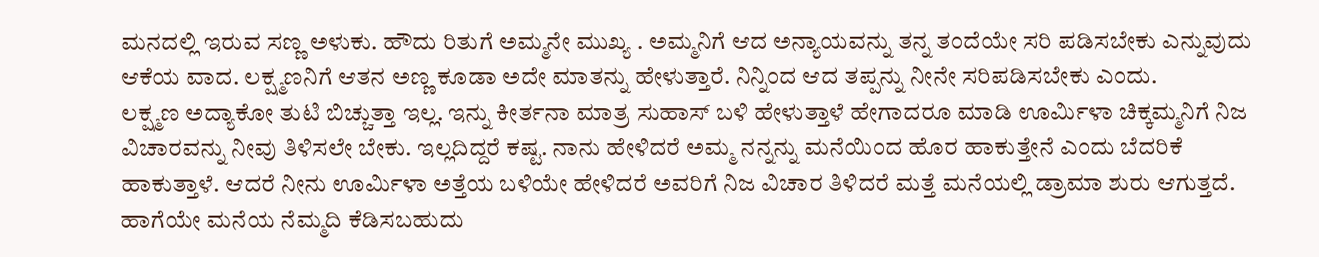ಮನದಲ್ಲಿ ಇರುವ ಸಣ್ಣ ಅಳುಕು. ಹೌದು ರಿತುಗೆ ಅಮ್ಮನೇ ಮುಖ್ಯ . ಅಮ್ಮನಿಗೆ ಆದ ಅನ್ಯಾಯವನ್ನು ತನ್ನ ತಂದೆಯೇ ಸರಿ ಪಡಿಸಬೇಕು ಎನ್ನುವುದು ಆಕೆಯ ವಾದ. ಲಕ್ಷ್ಮಣನಿಗೆ ಆತನ ಅಣ್ಣ ಕೂಡಾ ಅದೇ ಮಾತನ್ನು ಹೇಳುತ್ತಾರೆ. ನಿನ್ನಿಂದ ಆದ ತಪ್ಪನ್ನು ನೀನೇ ಸರಿಪಡಿಸಬೇಕು ಎಂದು.
ಲಕ್ಷ್ಮಣ ಅದ್ಯಾಕೋ ತುಟಿ ಬಿಚ್ಚುತ್ತಾ ಇಲ್ಲ. ಇನ್ನು ಕೀರ್ತನಾ ಮಾತ್ರ ಸುಹಾಸ್ ಬಳಿ ಹೇಳುತ್ತಾಳೆ ಹೇಗಾದರೂ ಮಾಡಿ ಊರ್ಮಿಳಾ ಚಿಕ್ಕಮ್ಮನಿಗೆ ನಿಜ ವಿಚಾರವನ್ನು ನೀವು ತಿಳಿಸಲೇ ಬೇಕು. ಇಲ್ಲದಿದ್ದರೆ ಕಷ್ಟ. ನಾನು ಹೇಳಿದರೆ ಅಮ್ಮ ನನ್ನನ್ನು ಮನೆಯಿಂದ ಹೊರ ಹಾಕುತ್ತೇನೆ ಎಂದು ಬೆದರಿಕೆ ಹಾಕುತ್ತಾಳೆ. ಆದರೆ ನೀನು ಊರ್ಮಿಳಾ ಅತ್ತೆಯ ಬಳಿಯೇ ಹೇಳಿದರೆ ಅವರಿಗೆ ನಿಜ ವಿಚಾರ ತಿಳಿದರೆ ಮತ್ತೆ ಮನೆಯಲ್ಲಿ ಡ್ರಾಮಾ ಶುರು ಆಗುತ್ತದೆ. ಹಾಗೆಯೇ ಮನೆಯ ನೆಮ್ಮದಿ ಕೆಡಿಸಬಹುದು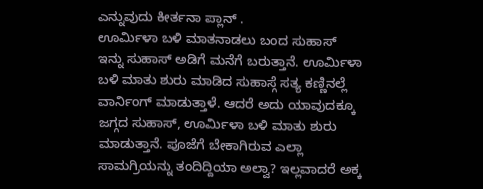ಎನ್ನುವುದು ಕೀರ್ತನಾ ಪ್ಲಾನ್ .
ಊರ್ಮಿಳಾ ಬಳಿ ಮಾತನಾಡಲು ಬಂದ ಸುಹಾಸ್
ಇನ್ನು ಸುಹಾಸ್ ಅಡಿಗೆ ಮನೆಗೆ ಬರುತ್ತಾನೆ. ಊರ್ಮಿಳಾ ಬಳಿ ಮಾತು ಶುರು ಮಾಡಿದ ಸುಹಾಸ್ಗೆ ಸತ್ಯ ಕಣ್ಣಿನಲ್ಲೆ ವಾರ್ನಿಂಗ್ ಮಾಡುತ್ತಾಳೆ. ಆದರೆ ಅದು ಯಾವುದಕ್ಕೂ ಜಗ್ಗದ ಸುಹಾಸ್, ಊರ್ಮಿಳಾ ಬಳಿ ಮಾತು ಶುರು ಮಾಡುತ್ತಾನೆ. ಪೂಜೆಗೆ ಬೇಕಾಗಿರುವ ಎಲ್ಲಾ ಸಾಮಗ್ರಿಯನ್ನು ತಂದಿದ್ದಿಯಾ ಅಲ್ವಾ? ಇಲ್ಲವಾದರೆ ಅಕ್ಕ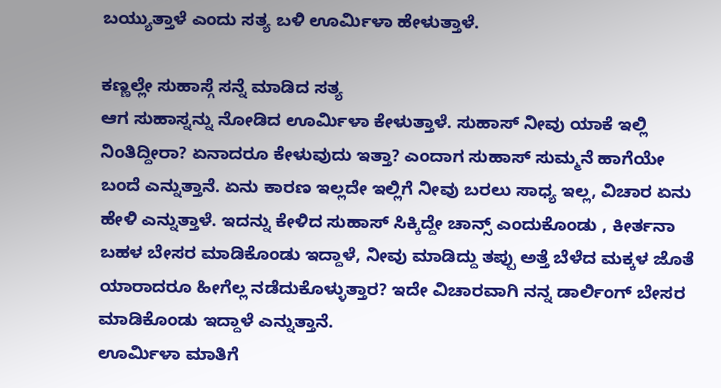ಬಯ್ಯುತ್ತಾಳೆ ಎಂದು ಸತ್ಯ ಬಳಿ ಊರ್ಮಿಳಾ ಹೇಳುತ್ತಾಳೆ.

ಕಣ್ಣಲ್ಲೇ ಸುಹಾಸ್ಗೆ ಸನ್ನೆ ಮಾಡಿದ ಸತ್ಯ
ಆಗ ಸುಹಾಸ್ನನ್ನು ನೋಡಿದ ಊರ್ಮಿಳಾ ಕೇಳುತ್ತಾಳೆ. ಸುಹಾಸ್ ನೀವು ಯಾಕೆ ಇಲ್ಲಿ ನಿಂತಿದ್ದೀರಾ? ಏನಾದರೂ ಕೇಳುವುದು ಇತ್ತಾ? ಎಂದಾಗ ಸುಹಾಸ್ ಸುಮ್ಮನೆ ಹಾಗೆಯೇ ಬಂದೆ ಎನ್ನುತ್ತಾನೆ. ಏನು ಕಾರಣ ಇಲ್ಲದೇ ಇಲ್ಲಿಗೆ ನೀವು ಬರಲು ಸಾಧ್ಯ ಇಲ್ಲ, ವಿಚಾರ ಏನು ಹೇಳಿ ಎನ್ನುತ್ತಾಳೆ. ಇದನ್ನು ಕೇಳಿದ ಸುಹಾಸ್ ಸಿಕ್ಕಿದ್ದೇ ಚಾನ್ಸ್ ಎಂದುಕೊಂಡು , ಕೀರ್ತನಾ ಬಹಳ ಬೇಸರ ಮಾಡಿಕೊಂಡು ಇದ್ದಾಳೆ, ನೀವು ಮಾಡಿದ್ದು ತಪ್ಪು ಅತ್ತೆ ಬೆಳೆದ ಮಕ್ಕಳ ಜೊತೆ ಯಾರಾದರೂ ಹೀಗೆಲ್ಲ ನಡೆದುಕೊಳ್ಳುತ್ತಾರ? ಇದೇ ವಿಚಾರವಾಗಿ ನನ್ನ ಡಾರ್ಲಿಂಗ್ ಬೇಸರ ಮಾಡಿಕೊಂಡು ಇದ್ದಾಳೆ ಎನ್ನುತ್ತಾನೆ.
ಊರ್ಮಿಳಾ ಮಾತಿಗೆ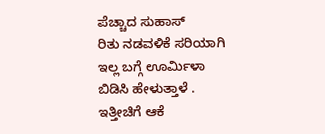ಪೆಚ್ಚಾದ ಸುಹಾಸ್
ರಿತು ನಡವಳಿಕೆ ಸರಿಯಾಗಿ ಇಲ್ಲ ಬಗ್ಗೆ ಊರ್ಮಿಳಾ ಬಿಡಿಸಿ ಹೇಳುತ್ತಾಳೆ . ಇತ್ತೀಚಿಗೆ ಆಕೆ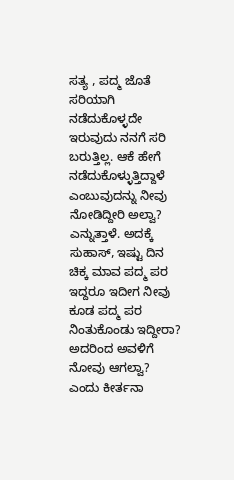ಸತ್ಯ , ಪದ್ಮ ಜೊತೆ ಸರಿಯಾಗಿ ನಡೆದುಕೊಳ್ಳದೇ ಇರುವುದು ನನಗೆ ಸರಿ ಬರುತ್ತಿಲ್ಲ. ಆಕೆ ಹೇಗೆ ನಡೆದುಕೊಳ್ಳುತ್ತಿದ್ದಾಳೆ ಎಂಬುವುದನ್ನು ನೀವು ನೋಡಿದ್ದೀರಿ ಅಲ್ವಾ? ಎನ್ನುತ್ತಾಳೆ. ಅದಕ್ಕೆ ಸುಹಾಸ್, ಇಷ್ಟು ದಿನ ಚಿಕ್ಕ ಮಾವ ಪದ್ಮ ಪರ ಇದ್ದರೂ ಇದೀಗ ನೀವು ಕೂಡ ಪದ್ಮ ಪರ ನಿಂತುಕೊಂಡು ಇದ್ದೀರಾ? ಅದರಿಂದ ಅವಳಿಗೆ ನೋವು ಆಗಲ್ವಾ? ಎಂದು ಕೀರ್ತನಾ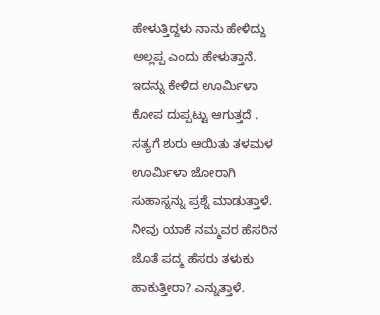ಹೇಳುತ್ತಿದ್ದಳು ನಾನು ಹೇಳಿದ್ದು ಅಲ್ಲಪ್ಪ ಎಂದು ಹೇಳುತ್ತಾನೆ. ಇದನ್ನು ಕೇಳಿದ ಊರ್ಮಿಳಾ ಕೋಪ ದುಪ್ಪಟ್ಟು ಆಗುತ್ತದೆ .
ಸತ್ಯಗೆ ಶುರು ಆಯಿತು ತಳಮಳ
ಊರ್ಮಿಳಾ ಜೋರಾಗಿ ಸುಹಾಸ್ನನ್ನು ಪ್ರಶ್ನೆ ಮಾಡುತ್ತಾಳೆ. ನೀವು ಯಾಕೆ ನಮ್ಮವರ ಹೆಸರಿನ ಜೊತೆ ಪದ್ಮ ಹೆಸರು ತಳುಕು ಹಾಕುತ್ತೀರಾ? ಎನ್ನುತ್ತಾಳೆ.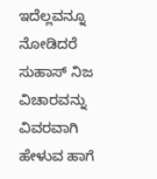ಇದೆಲ್ಲವನ್ನೂ ನೋಡಿದರೆ ಸುಹಾಸ್ ನಿಜ ವಿಚಾರವನ್ನು ವಿವರವಾಗಿ ಹೇಳುವ ಹಾಗೆ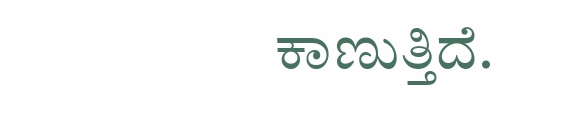ಕಾಣುತ್ತಿದೆ.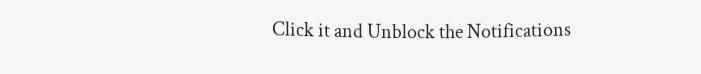Click it and Unblock the Notifications